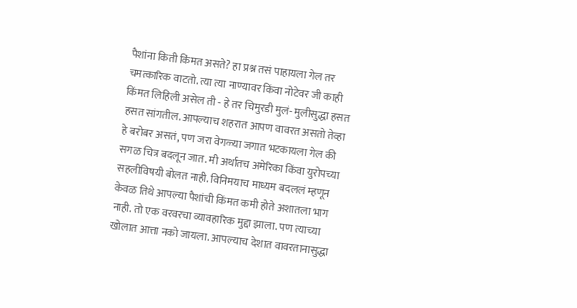पैशांना किती किंमत असते? हा प्रश्न तसं पाहायला गेल तर चमत्कारिक वाटतो. त्या त्या नाण्यावर किंवा नोटेवर जी काही किंमत लिहिली असेल ती - हे तर चिमुरडी मुलं- मुलीसुद्धा हसत हसत सांगतील. आपल्याच शहरात आपण वावरत असतो तेव्हा हे बरोबर असतं, पण जरा वेगळ्या जगात भटकायला गेल की सगळ चित्र बदलून जात. मी अर्थातच अमेरिका किंवा युरोपच्या सहलीविषयी बोलत नाही. विनिमयाच माध्यम बदललं म्हणून केवळ तिथे आपल्या पैशांची किंमत कमी होते अशातला भाग नाही. तो एक वरवरचा व्यावहारिक मुद्दा झाला. पण त्याच्या खोलात आत्ता नको जायला. आपल्याच देशात वावरतानासुद्धा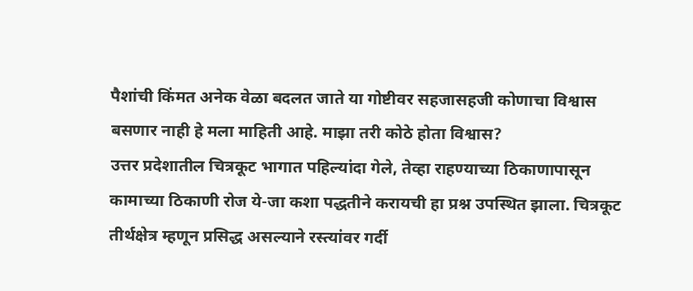पैशांची किंमत अनेक वेळा बदलत जाते या गोष्टीवर सहजासहजी कोणाचा विश्वास बसणार नाही हे मला माहिती आहे. माझा तरी कोठे होता विश्वास?
उत्तर प्रदेशातील चित्रकूट भागात पहिल्यांदा गेले, तेव्हा राहण्याच्या ठिकाणापासून कामाच्या ठिकाणी रोज ये-जा कशा पद्धतीने करायची हा प्रश्न उपस्थित झाला. चित्रकूट तीर्थक्षेत्र म्हणून प्रसिद्ध असल्याने रस्त्यांवर गर्दी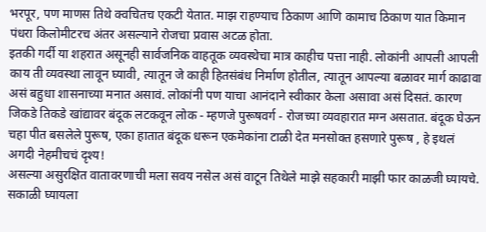भरपूर, पण माणस तिथे क्वचितच एकटी येतात. माझ राहण्याच ठिकाण आणि कामाच ठिकाण यात किमान पंधरा किलोमीटरच अंतर असल्याने रोजचा प्रवास अटळ होता.
इतकी गर्दी या शहरात असूनही सार्वजनिक वाहतूक व्यवस्थेचा मात्र काहीच पत्ता नाही. लोकांनी आपली आपली काय ती व्यवस्था लावून घ्यावी, त्यातून जे काही हितसंबंध निर्माण होतील, त्यातून आपल्या बळावर मार्ग काढावा असं बहुधा शासनाच्या मनात असावं. लोकांनी पण याचा आनंदाने स्वीकार केला असावा असं दिसतं. कारण जिकडे तिकडे खांद्यावर बंदूक लटकवून लोक - म्हणजे पुरूषवर्ग - रोजच्या व्यवहारात मग्न असतात. बंदूक घेऊन चहा पीत बसलेले पुरूष, एका हातात बंदूक धरून एकमेकांना टाळी देत मनसोक्त हसणारे पुरूष , हे इथलं अगदी नेहमीचचं दृश्य!
असल्या असुरक्षित वातावरणाची मला सवय नसेल असं वाटून तिथेले माझे सहकारी माझी फार काळजी घ्यायचे. सकाळी घ्यायला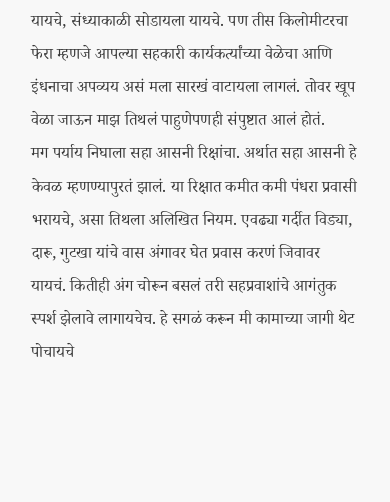यायचे, संध्याकाळी सोडायला यायचे. पण तीस किलोमीटरचा फेरा म्हणजे आपल्या सहकारी कार्यकर्त्यांच्या वेळेचा आणि इंधनाचा अपव्यय असं मला सारखं वाटायला लागलं. तोवर खूप वेळा जाऊन माझ तिथलं पाहुणेपणही संपुष्टात आलं होतं.
मग पर्याय निघाला सहा आसनी रिक्षांचा. अर्थात सहा आसनी हे केवळ म्हणण्यापुरतं झालं. या रिक्षात कमीत कमी पंधरा प्रवासी भरायचे, असा तिथला अलिखित नियम. एवढ्या गर्दीत विड्या, दारू, गुटखा यांचे वास अंगावर घेत प्रवास करणं जिवावर यायचं. कितीही अंग चोरून बसलं तरी सहप्रवाशांचे आगंतुक स्पर्श झेलावे लागायचेच. हे सगळं करून मी कामाच्या जागी थेट पोचायचे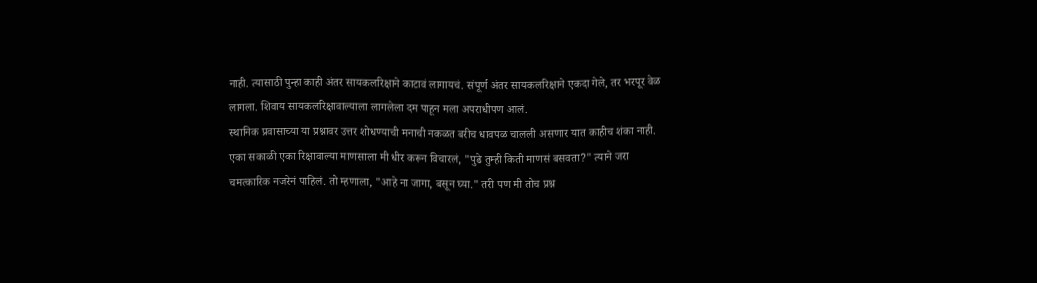नाही. त्यासाठी पुन्हा काही अंतर सायकलरिक्षाने काटावं लागायचं. संपूर्ण अंतर सायकलरिक्षाने एकदा गेले, तर भरपूर वेळ लागला. शिवाय सायकलरिक्षावाल्याला लागलेला दम पाहून मला अपराधीपण आलं.
स्थानिक प्रवासाच्या या प्रश्नावर उत्तर शोधण्याची मनाची नकळत बरीच धावपळ चालली असणार यात काहीच शंका नाही. एका सकाळी एका रिक्षावाल्या माणसाला मी धीर करून विचारलं, "पुढे तुम्ही किती माणसं बसवता?" त्याने जरा चमत्कारिक नजरेनं पाहिलं. तो म्हणाला, "आहे ना जागा, बसून घ्या." तरी पण मी तोच प्रश्न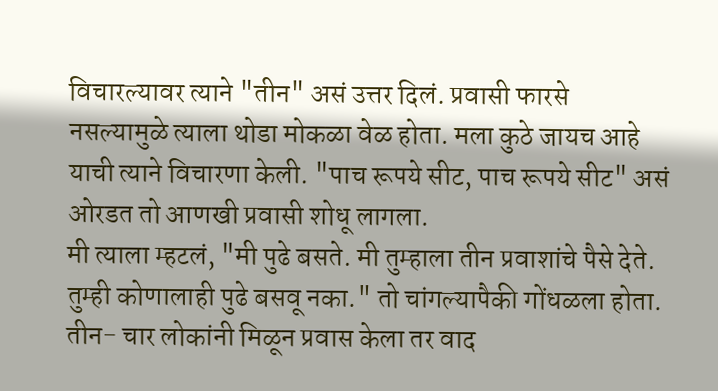विचारल्यावर त्याने "तीन" असं उत्तर दिलं. प्रवासी फारसे नसल्यामुळे त्याला थोडा मोकळा वेळ होता. मला कुठे जायच आहे याची त्याने विचारणा केली. "पाच रूपये सीट, पाच रूपये सीट" असं ओरडत तो आणखी प्रवासी शोधू लागला.
मी त्याला म्हटलं, "मी पुढे बसते. मी तुम्हाला तीन प्रवाशांचे पैसे देते. तुम्ही कोणालाही पुढे बसवू नका." तो चांगल्यापैकी गोंधळला होता. तीन- चार लोकांनी मिळून प्रवास केला तर वाद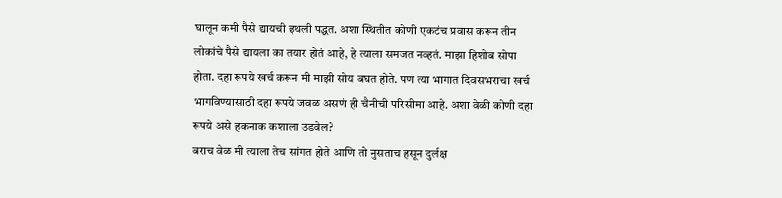घालून कमी पैसे द्यायची इथली पद्धत. अशा स्थितीत कोणी एकटंच प्रवास करून तीन लोकांचे पैसे द्यायला का तयार होतं आहे, हे त्याला समजत नव्हतं. माझा हिशोब सोपा होता. दहा रूपये खर्च करून मी माझी सोय बघत होते. पण त्या भागात दिवसभराचा खर्च भागविण्यासाठी दहा रूपये जवळ असणं ही चैनीची परिसीमा आहे. अशा वेळी कोणी दहा रूपये असे हकनाक कशाला उडवेल?
बराच वेळ मी त्याला तेच सांगत होते आणि तो नुसताच हसून दुर्लक्ष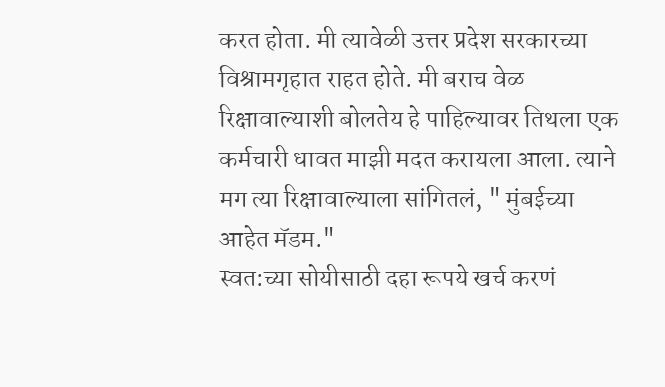करत होता. मी त्यावेळी उत्तर प्रदेश सरकारच्या विश्रामगृहात राहत होते. मी बराच वेळ रिक्षावाल्याशी बोलतेय हे पाहिल्यावर तिथला एक कर्मचारी धावत माझी मदत करायला आला. त्याने मग त्या रिक्षावाल्याला सांगितलं, " मुंबईच्या आहेत मॅडम."
स्वत:च्या सोयीसाठी दहा रूपये खर्च करणं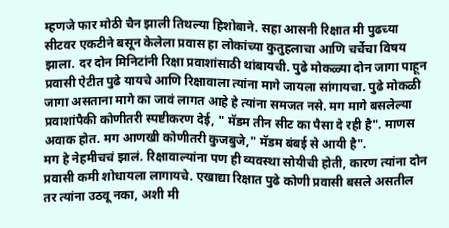म्हणजे फार मोठी चैन झाली तिथल्या हिशोबाने. सहा आसनी रिक्षात मी पुढच्या सीटवर एकटीने बसून केलेला प्रवास हा लोकांच्या कुतुहलाचा आणि चर्चेचा विषय झाला. दर दोन मिनिटांनी रिक्षा प्रवाशांसाठी थांबायची. पुढे मोकळ्या दोन जागा पाहून प्रवासी ऐटीत पुढे यायचे आणि रिक्षावाला त्यांना मागे जायला सांगायचा. पुढे मोकळी जागा असताना मागे का जावं लागत आहे हे त्यांना समजत नसे. मग मागे बसलेल्या प्रवाशांपैकी कोणीतरी स्पष्टीकरण देई, " मॅडम तीन सीट का पैसा दे रही है". माणस अवाक होत. मग आणखी कोणीतरी कुजबुजे," मॅडम बंबई से आयी है".
मग हे नेहमीचचं झालं. रिक्षावाल्यांना पण ही व्यवस्था सोयीची होती, कारण त्यांना दोन प्रवासी कमी शोधायला लागायचे. एखाद्या रिक्षात पुढे कोणी प्रवासी बसले असतील तर त्यांना उठवू नका, अशी मी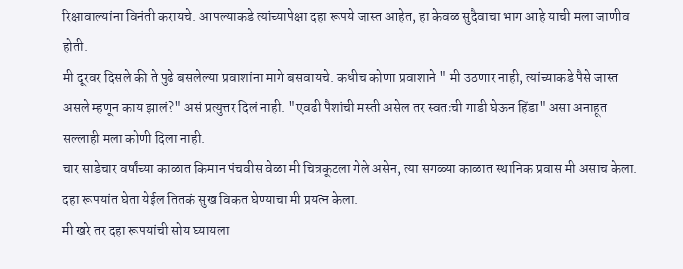रिक्षावाल्यांना विनंती करायचे. आपल्याकडे त्यांच्यापेक्षा दहा रूपये जास्त आहेत, हा केवळ सुदैवाचा भाग आहे याची मला जाणीव होती.
मी दूरवर दिसले की ते पुढे बसलेल्या प्रवाशांना मागे बसवायचे. कधीच कोणा प्रवाशाने " मी उठणार नाही, त्यांच्याकडे पैसे जास्त असले म्हणून काय झालं?" असं प्रत्युत्तर दिलं नाही. "एवढी पैशांची मस्ती असेल तर स्वतःची गाडी घेऊन हिंडा" असा अनाहूत सल्लाही मला कोणी दिला नाही.
चार साडेचार वर्षांच्या काळात किमान पंचवीस वेळा मी चित्रकूटला गेले असेन, त्या सगळ्या काळात स्थानिक प्रवास मी असाच केला. दहा रूपयांत घेता येईल तितकं सुख विकत घेण्याचा मी प्रयत्न केला.
मी खरे तर दहा रूपयांची सोय घ्यायला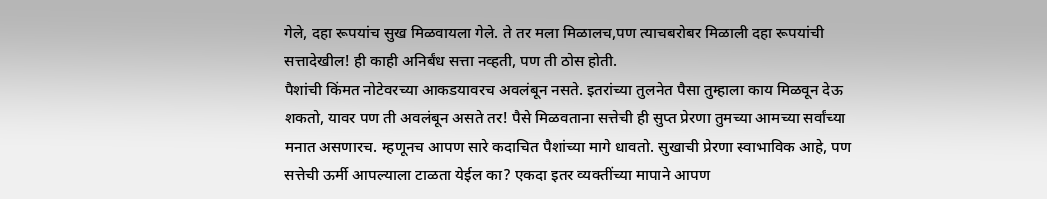गेले, दहा रूपयांच सुख मिळवायला गेले. ते तर मला मिळालच,पण त्याचबरोबर मिळाली दहा रूपयांची सत्तादेखील! ही काही अनिर्बंध सत्ता नव्हती, पण ती ठोस होती.
पैशांची किंमत नोटेवरच्या आकडयावरच अवलंबून नसते. इतरांच्या तुलनेत पैसा तुम्हाला काय मिळवून देऊ शकतो, यावर पण ती अवलंबून असते तर! पैसे मिळवताना सत्तेची ही सुप्त प्रेरणा तुमच्या आमच्या सर्वांच्या मनात असणारच. म्हणूनच आपण सारे कदाचित पैशांच्या मागे धावतो. सुखाची प्रेरणा स्वाभाविक आहे, पण सत्तेची ऊर्मी आपल्याला टाळता येईल का? एकदा इतर व्यक्तींच्या मापाने आपण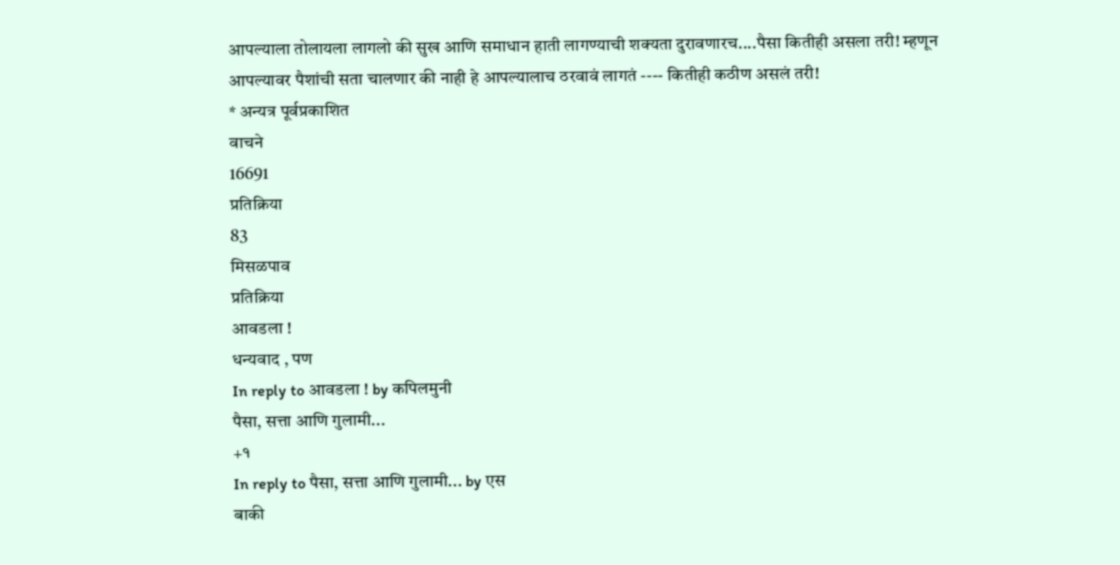आपल्याला तोलायला लागलो की सुख आणि समाधान हाती लागण्याची शक्यता दुरावणारच....पैसा कितीही असला तरी! म्हणून आपल्यावर पैशांची सता चालणार की नाही हे आपल्यालाच ठरवावं लागतं ---- कितीही कठीण असलं तरी!
* अन्यत्र पूर्वप्रकाशित
वाचने
16691
प्रतिक्रिया
83
मिसळपाव
प्रतिक्रिया
आवडला !
धन्यवाद , पण
In reply to आवडला ! by कपिलमुनी
पैसा, सत्ता आणि गुलामी...
+१
In reply to पैसा, सत्ता आणि गुलामी... by एस
बाकी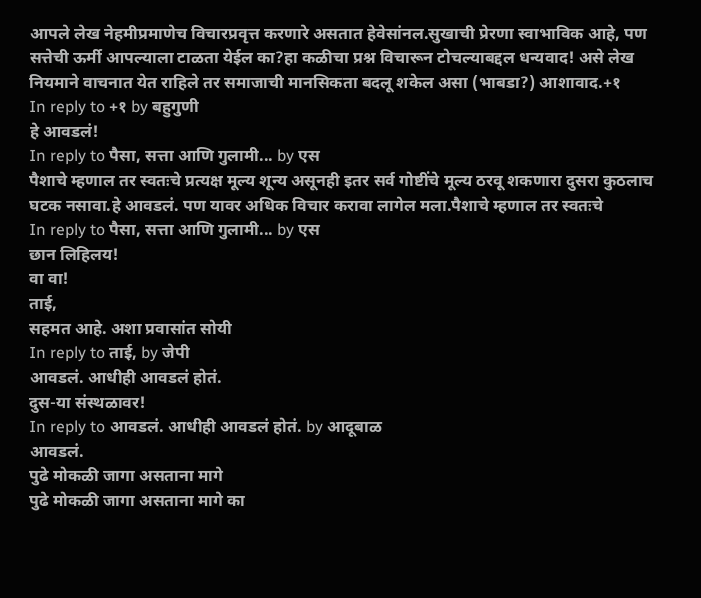आपले लेख नेहमीप्रमाणेच विचारप्रवृत्त करणारे असतात हेवेसांनल.सुखाची प्रेरणा स्वाभाविक आहे, पण सत्तेची ऊर्मी आपल्याला टाळता येईल का?हा कळीचा प्रश्न विचारून टोचल्याबद्दल धन्यवाद! असे लेख नियमाने वाचनात येत राहिले तर समाजाची मानसिकता बदलू शकेल असा (भाबडा?) आशावाद.+१
In reply to +१ by बहुगुणी
हे आवडलं!
In reply to पैसा, सत्ता आणि गुलामी... by एस
पैशाचे म्हणाल तर स्वतःचे प्रत्यक्ष मूल्य शून्य असूनही इतर सर्व गोष्टींचे मूल्य ठरवू शकणारा दुसरा कुठलाच घटक नसावा.हे आवडलं. पण यावर अधिक विचार करावा लागेल मला.पैशाचे म्हणाल तर स्वतःचे
In reply to पैसा, सत्ता आणि गुलामी... by एस
छान लिहिलय!
वा वा!
ताई,
सहमत आहे. अशा प्रवासांत सोयी
In reply to ताई, by जेपी
आवडलं. आधीही आवडलं होतं.
दुस-या संस्थळावर!
In reply to आवडलं. आधीही आवडलं होतं. by आदूबाळ
आवडलं.
पुढे मोकळी जागा असताना मागे
पुढे मोकळी जागा असताना मागे का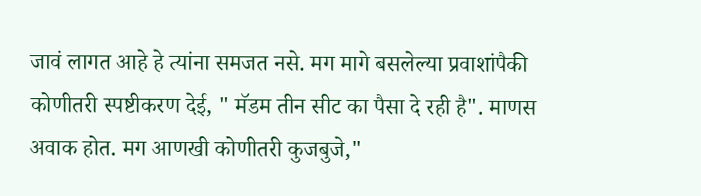जावं लागत आहे हे त्यांना समजत नसे. मग मागे बसलेल्या प्रवाशांपैकी कोणीतरी स्पष्टीकरण देई, " मॅडम तीन सीट का पैसा दे रही है". माणस अवाक होत. मग आणखी कोणीतरी कुजबुजे,"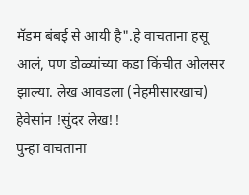मॅडम बंबई से आयी है".हे वाचताना हसू आलं, पण डोळ्यांच्या कडा किंचीत ओलसर झाल्या. लेख आवडला (नेहमीसारखाच) हेवेसांन !सुंदर लेख!!
पुन्हा वाचताना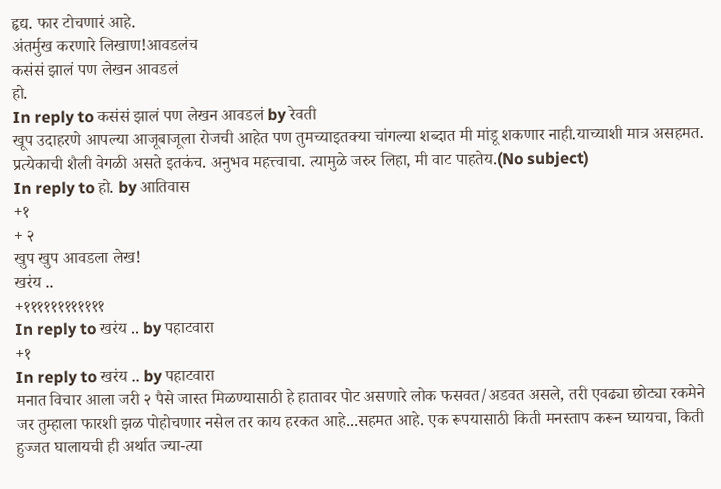हृद्य. फार टोचणारं आहे.
अंतर्मुख करणारे लिखाण!आवडलंच
कसंसं झालं पण लेखन आवडलं
हो.
In reply to कसंसं झालं पण लेखन आवडलं by रेवती
खूप उदाहरणे आपल्या आजूबाजूला रोजची आहेत पण तुमच्याइतक्या चांगल्या शब्दात मी मांडू शकणार नाही.याच्याशी मात्र असहमत. प्रत्येकाची शैली वेगळी असते इतकंच. अनुभव महत्त्वाचा. त्यामुळे जरुर लिहा, मी वाट पाहतेय.(No subject)
In reply to हो. by आतिवास
+१
+ २
खुप खुप आवडला लेख!
खरंय ..
+११११११११११११
In reply to खरंय .. by पहाटवारा
+१
In reply to खरंय .. by पहाटवारा
मनात विचार आला जरी २ पैसे जास्त मिळण्यासाठी हे हातावर पोट असणारे लोक फसवत/अडवत असले, तरी एवढ्या छोट्या रकमेने जर तुम्हाला फारशी झळ पोहोचणार नसेल तर काय हरकत आहे...सहमत आहे. एक रूपयासाठी किती मनस्ताप करून घ्यायचा, किती हुज्जत घालायची ही अर्थात ज्या-त्या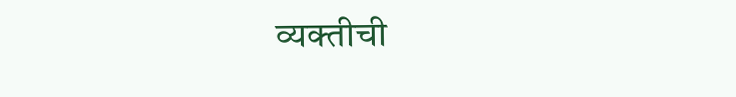व्यक्तीची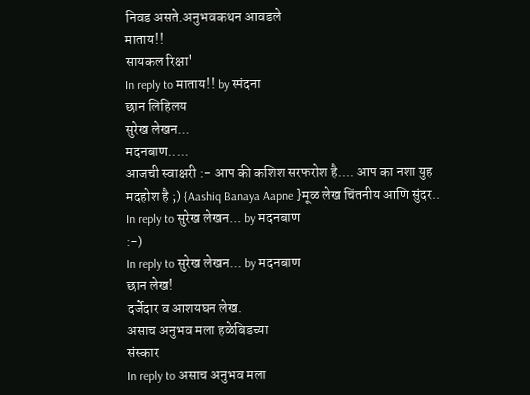निवड असते.अनुभवकथन आवडले
माताय!!
सायकल रिक्षा'
In reply to माताय!! by स्पंदना
छान लिहिलय
सुरेख लेखन...
मदनबाण.....
आजची स्वाक्षरी :- आप की कशिश सरफरोश है.... आप का नशा युह मदहोश है ;) {Aashiq Banaya Aapne }मूळ लेख चिंतनीय आणि सुंदर..
In reply to सुरेख लेखन... by मदनबाण
:-)
In reply to सुरेख लेखन... by मदनबाण
छान लेख!
दर्जेदार व आशयघन लेख.
असाच अनुभव मला हळेबिडच्या
संस्कार
In reply to असाच अनुभव मला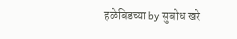हळेबिडच्या by सुबोध खरे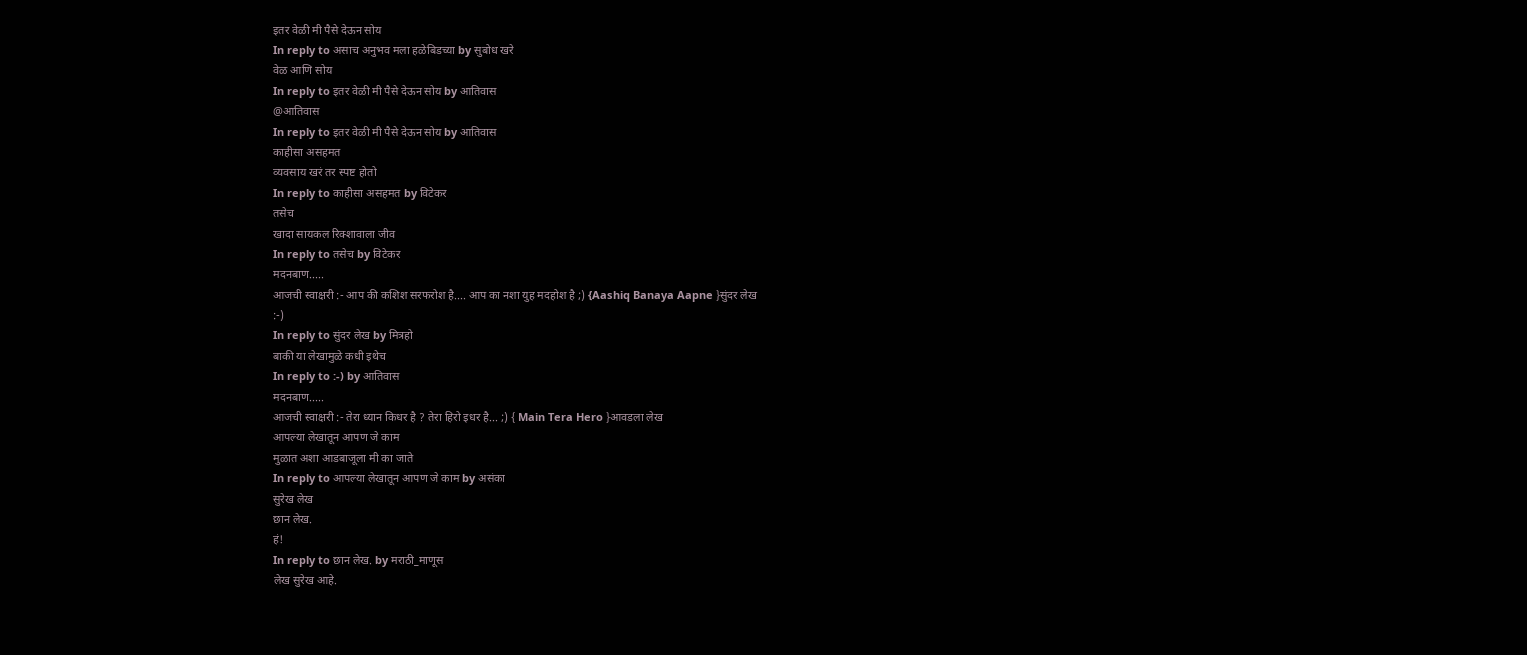इतर वेळी मी पैसे देऊन सोय
In reply to असाच अनुभव मला हळेबिडच्या by सुबोध खरे
वेळ आणि सोय
In reply to इतर वेळी मी पैसे देऊन सोय by आतिवास
@आतिवास
In reply to इतर वेळी मी पैसे देऊन सोय by आतिवास
काहीसा असहमत
व्यवसाय खरं तर स्पष्ट होतो
In reply to काहीसा असहमत by विटेकर
तसेच
खादा सायकल रिक्शावाला जीव
In reply to तसेच by विटेकर
मदनबाण.....
आजची स्वाक्षरी :- आप की कशिश सरफरोश है.... आप का नशा युह मदहोश है ;) {Aashiq Banaya Aapne }सुंदर लेख
:-)
In reply to सुंदर लेख by मित्रहो
बाकी या लेखामुळे कधी इथेच
In reply to :-) by आतिवास
मदनबाण.....
आजची स्वाक्षरी :- तेरा ध्यान किधर है ? तेरा हिरो इधर है... ;) { Main Tera Hero }आवडला लेख
आपल्या लेखातून आपण जे काम
मुळात अशा आडबाजूला मी का जाते
In reply to आपल्या लेखातून आपण जे काम by असंका
सुरेख लेख
छान लेख.
हं!
In reply to छान लेख. by मराठी_माणूस
लेख सुरेख आहे.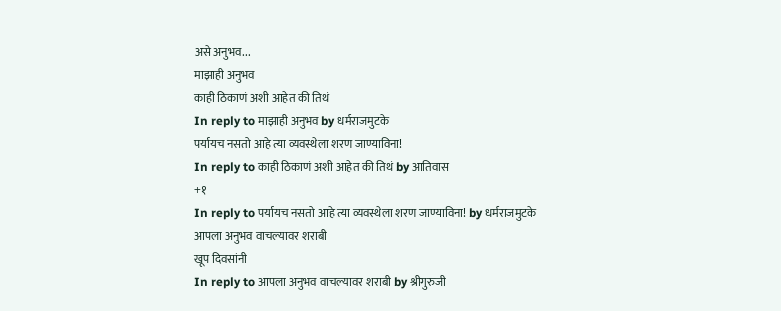असे अनुभव...
माझाही अनुभव
काही ठिकाणं अशी आहेत की तिथं
In reply to माझाही अनुभव by धर्मराजमुटके
पर्यायच नसतो आहे त्या व्यवस्थेला शरण जाण्याविना!
In reply to काही ठिकाणं अशी आहेत की तिथं by आतिवास
+१
In reply to पर्यायच नसतो आहे त्या व्यवस्थेला शरण जाण्याविना! by धर्मराजमुटके
आपला अनुभव वाचल्यावर शराबी
खूप दिवसांनी
In reply to आपला अनुभव वाचल्यावर शराबी by श्रीगुरुजी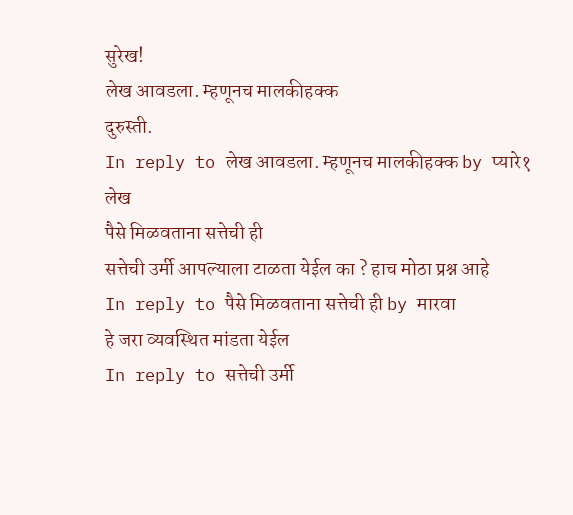सुरेख!
लेख आवडला. म्हणूनच मालकीहक्क
दुरुस्ती.
In reply to लेख आवडला. म्हणूनच मालकीहक्क by प्यारे१
लेख
पैसे मिळवताना सत्तेची ही
सत्तेची उर्मी आपल्याला टाळता येईल का ? हाच मोठा प्रश्न आहे
In reply to पैसे मिळवताना सत्तेची ही by मारवा
हे जरा व्यवस्थित मांडता येईल
In reply to सत्तेची उर्मी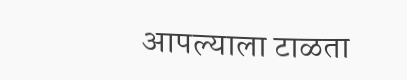आपल्याला टाळता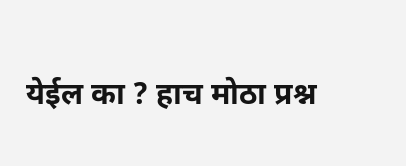येईल का ? हाच मोठा प्रश्न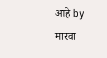आहे by मारवा